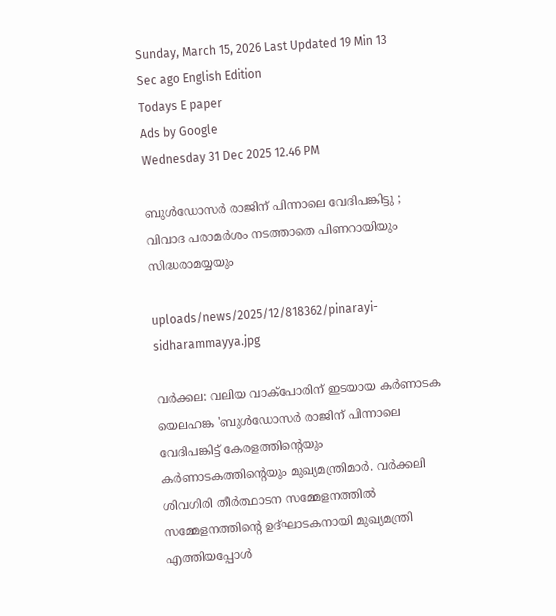Sunday, March 15, 2026 Last Updated 19 Min 13 Sec ago English Edition
Todays E paper
Ads by Google
Wednesday 31 Dec 2025 12.46 PM

ബുള്‍ഡോസര്‍ രാജിന് പിന്നാലെ വേദിപങ്കിട്ടു ; വിവാദ പരാമര്‍ശം നടത്താതെ പിണറായിയും സിദ്ധരാമയ്യയും

uploads/news/2025/12/818362/pinarayi-sidharammayya.jpg

വര്‍ക്കല: വലിയ വാക്‌പോരിന് ഇടയായ കര്‍ണാടക യെലഹങ്ക 'ബുള്‍ഡോസര്‍ രാജിന് പിന്നാലെ വേദിപങ്കിട്ട് കേരളത്തിന്റെയും കര്‍ണാടകത്തിന്റെയും മുഖ്യമന്ത്രിമാര്‍. വര്‍ക്കലി ശിവഗിരി തീര്‍ത്ഥാടന സമ്മേളനത്തില്‍ സമ്മേളനത്തിന്റെ ഉദ്ഘാടകനായി മുഖ്യമന്ത്രി എത്തിയപ്പോള്‍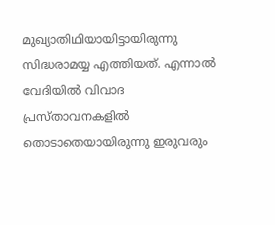മുഖ്യാതിഥിയായിട്ടായിരുന്നു സിദ്ധരാമയ്യ എത്തിയത്. എന്നാല്‍ വേദിയില്‍ വിവാദ പ്രസ്താവനകളില്‍ തൊടാതെയായിരുന്നു ഇരുവരും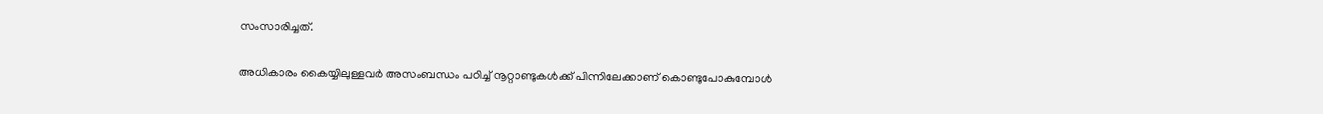സംസാരിച്ചത്.

അധികാരം കൈയ്യിലുള്ളവര്‍ അസംബന്ധം പഠിച്ച് നൂറ്റാണ്ടുകള്‍ക്ക് പിന്നിലേക്കാണ് കൊണ്ടുപോകുമ്പോള്‍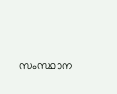സംസ്ഥാന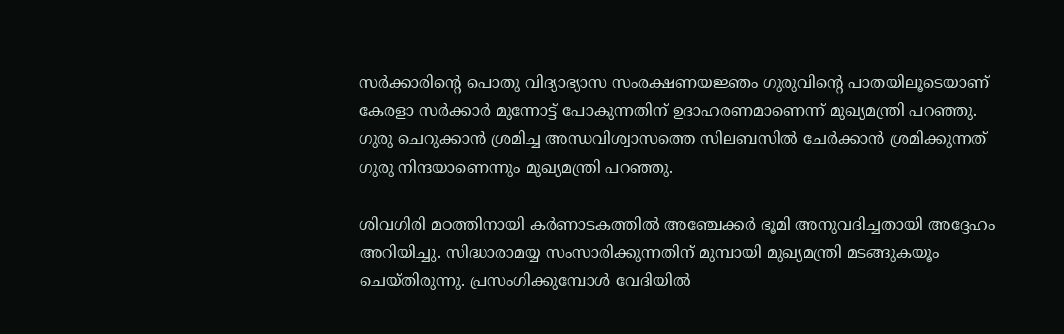സര്‍ക്കാരിന്റെ പൊതു വിദ്യാഭ്യാസ സംരക്ഷണയജ്ഞം ഗുരുവിന്റെ പാതയിലൂടെയാണ് കേരളാ സര്‍ക്കാര്‍ മുന്നോട്ട് പോകുന്നതിന് ഉദാഹരണമാണെന്ന് മുഖ്യമന്ത്രി പറഞ്ഞു. ഗുരു ചെറുക്കാന്‍ ശ്രമിച്ച അന്ധവിശ്വാസത്തെ സിലബസില്‍ ചേര്‍ക്കാന്‍ ശ്രമിക്കുന്നത് ഗുരു നിന്ദയാണെന്നും മുഖ്യമന്ത്രി പറഞ്ഞു.

ശിവഗിരി മഠത്തിനായി കര്‍ണാടകത്തില്‍ അഞ്ചേക്കര്‍ ഭൂമി അനുവദിച്ചതായി അദ്ദേഹം അറിയിച്ചു. സിദ്ധാരാമയ്യ സംസാരിക്കുന്നതിന് മുമ്പായി മുഖ്യമന്ത്രി മടങ്ങുകയൂം ചെയ്തിരുന്നു. പ്രസംഗിക്കുമ്പോള്‍ വേദിയില്‍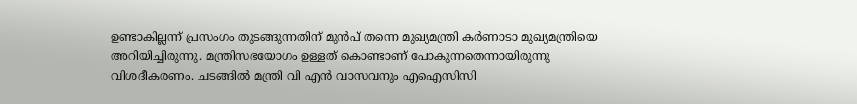ഉണ്ടാകില്ലന്ന് പ്രസംഗം തുടങ്ങുന്നതിന് മുന്‍പ് തന്നെ മുഖ്യമന്ത്രി കര്‍ണാടാ മുഖ്യമന്ത്രിയെ അറിയിച്ചിരുന്നു. മന്ത്രിസഭയോഗം ഉള്ളത് കൊണ്ടാണ് പോകുന്നതെന്നായിരുന്നു വിശദീകരണം. ചടങ്ങില്‍ മന്ത്രി വി എന്‍ വാസവനും എഐസിസി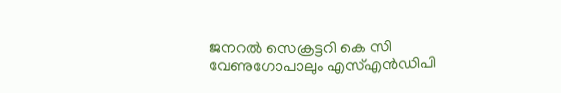ജനറല്‍ സെക്രട്ടറി കെ സി വേണുഗോപാലും എസ്എന്‍ഡിപി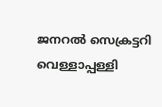ജനറല്‍ സെക്രട്ടറി വെള്ളാപ്പള്ളി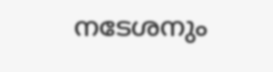നടേശനും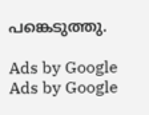പങ്കെടുത്തു.

Ads by Google
Ads by Google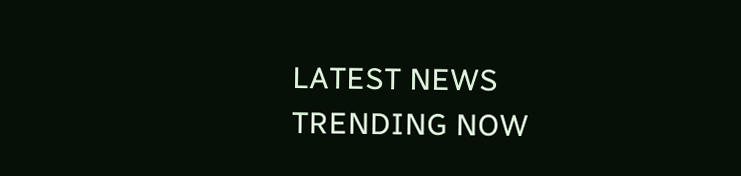LATEST NEWS
TRENDING NOW